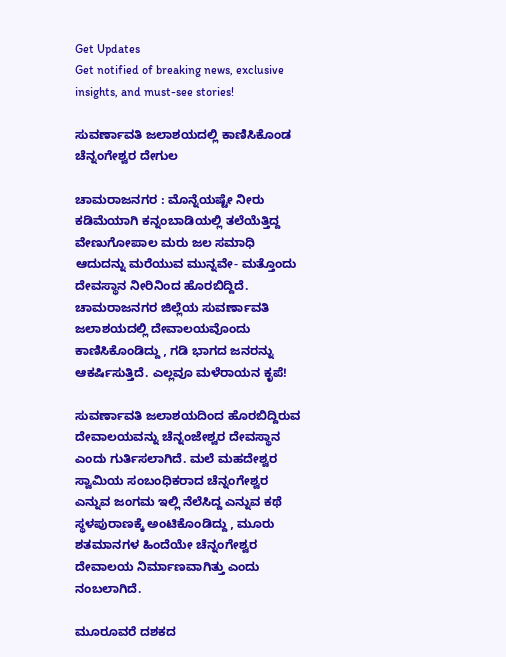Get Updates
Get notified of breaking news, exclusive insights, and must-see stories!

ಸುವರ್ಣಾವತಿ ಜಲಾಶಯದಲ್ಲಿ ಕಾಣಿಸಿಕೊಂಡ ಚೆನ್ನಂಗೇಶ್ವರ ದೇಗುಲ

ಚಾಮರಾಜನಗರ : ಮೊನ್ನೆಯಷ್ಟೇ ನೀರು ಕಡಿಮೆಯಾಗಿ ಕನ್ನಂಬಾಡಿಯಲ್ಲಿ ತಲೆಯೆತ್ತಿದ್ದ ವೇಣುಗೋಪಾಲ ಮರು ಜಲ ಸಮಾಧಿ ಆದುದನ್ನು ಮರೆಯುವ ಮುನ್ನವೇ- ಮತ್ತೊಂದು ದೇವಸ್ಥಾನ ನೀರಿನಿಂದ ಹೊರಬಿದ್ದಿದೆ. ಚಾಮರಾಜನಗರ ಜಿಲ್ಲೆಯ ಸುವರ್ಣಾವತಿ ಜಲಾಶಯದಲ್ಲಿ ದೇವಾಲಯವೊಂದು ಕಾಣಿಸಿಕೊಂಡಿದ್ದು , ಗಡಿ ಭಾಗದ ಜನರನ್ನು ಆಕರ್ಷಿಸುತ್ತಿದೆ. ಎಲ್ಲವೂ ಮಳೆರಾಯನ ಕೃಪೆ!

ಸುವರ್ಣಾವತಿ ಜಲಾಶಯದಿಂದ ಹೊರಬಿದ್ದಿರುವ ದೇವಾಲಯವನ್ನು ಚೆನ್ನಂಜೇಶ್ವರ ದೇವಸ್ಥಾನ ಎಂದು ಗುರ್ತಿಸಲಾಗಿದೆ. ಮಲೆ ಮಹದೇಶ್ವರ ಸ್ವಾಮಿಯ ಸಂಬಂಧಿಕರಾದ ಚೆನ್ನಂಗೇಶ್ವರ ಎನ್ನುವ ಜಂಗಮ ಇಲ್ಲಿ ನೆಲೆಸಿದ್ದ ಎನ್ನುವ ಕಥೆ ಸ್ಥಳಪುರಾಣಕ್ಕೆ ಅಂಟಿಕೊಂಡಿದ್ದು , ಮೂರು ಶತಮಾನಗಳ ಹಿಂದೆಯೇ ಚೆನ್ನಂಗೇಶ್ವರ ದೇವಾಲಯ ನಿರ್ಮಾಣವಾಗಿತ್ತು ಎಂದು ನಂಬಲಾಗಿದೆ.

ಮೂರೂವರೆ ದಶಕದ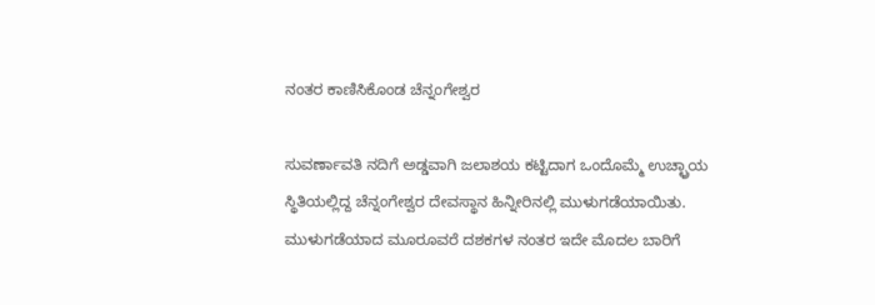ನಂತರ ಕಾಣಿಸಿಕೊಂಡ ಚೆನ್ನಂಗೇಶ್ವರ

ಸುವರ್ಣಾವತಿ ನದಿಗೆ ಅಡ್ಡವಾಗಿ ಜಲಾಶಯ ಕಟ್ಟಿದಾಗ ಒಂದೊಮ್ಮೆ ಉಚ್ಛ್ರಾಯ ಸ್ಥಿತಿಯಲ್ಲಿದ್ದ ಚೆನ್ನಂಗೇಶ್ವರ ದೇವಸ್ಥಾನ ಹಿನ್ನೀರಿನಲ್ಲಿ ಮುಳುಗಡೆಯಾಯಿತು. ಮುಳುಗಡೆಯಾದ ಮೂರೂವರೆ ದಶಕಗಳ ನಂತರ ಇದೇ ಮೊದಲ ಬಾರಿಗೆ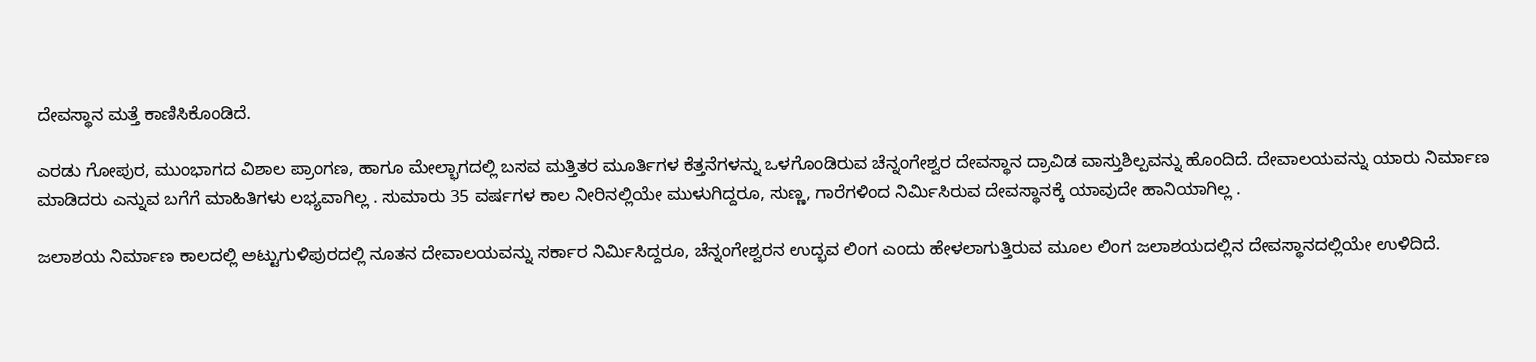ದೇವಸ್ಥಾನ ಮತ್ತೆ ಕಾಣಿಸಿಕೊಂಡಿದೆ.

ಎರಡು ಗೋಪುರ, ಮುಂಭಾಗದ ವಿಶಾಲ ಪ್ರಾಂಗಣ, ಹಾಗೂ ಮೇಲ್ಭಾಗದಲ್ಲಿ ಬಸವ ಮತ್ತಿತರ ಮೂರ್ತಿಗಳ ಕೆತ್ತನೆಗಳನ್ನು ಒಳಗೊಂಡಿರುವ ಚೆನ್ನಂಗೇಶ್ವರ ದೇವಸ್ಥಾನ ದ್ರಾವಿಡ ವಾಸ್ತುಶಿಲ್ಪವನ್ನು ಹೊಂದಿದೆ. ದೇವಾಲಯವನ್ನು ಯಾರು ನಿರ್ಮಾಣ ಮಾಡಿದರು ಎನ್ನುವ ಬಗೆಗೆ ಮಾಹಿತಿಗಳು ಲಭ್ಯವಾಗಿಲ್ಲ . ಸುಮಾರು 35 ವರ್ಷಗಳ ಕಾಲ ನೀರಿನಲ್ಲಿಯೇ ಮುಳುಗಿದ್ದರೂ, ಸುಣ್ಣ, ಗಾರೆಗಳಿಂದ ನಿರ್ಮಿಸಿರುವ ದೇವಸ್ಥಾನಕ್ಕೆ ಯಾವುದೇ ಹಾನಿಯಾಗಿಲ್ಲ .

ಜಲಾಶಯ ನಿರ್ಮಾಣ ಕಾಲದಲ್ಲಿ ಅಟ್ಟುಗುಳಿಪುರದಲ್ಲಿ ನೂತನ ದೇವಾಲಯವನ್ನು ಸರ್ಕಾರ ನಿರ್ಮಿಸಿದ್ದರೂ, ಚೆನ್ನಂಗೇಶ್ವರನ ಉದ್ಭವ ಲಿಂಗ ಎಂದು ಹೇಳಲಾಗುತ್ತಿರುವ ಮೂಲ ಲಿಂಗ ಜಲಾಶಯದಲ್ಲಿನ ದೇವಸ್ಥಾನದಲ್ಲಿಯೇ ಉಳಿದಿದೆ.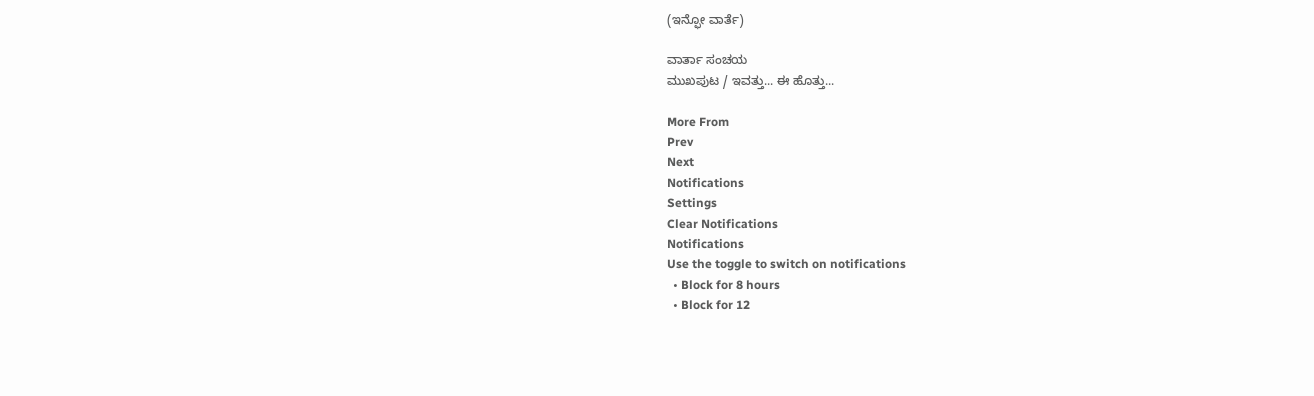(ಇನ್ಫೋ ವಾರ್ತೆ)

ವಾರ್ತಾ ಸಂಚಯ
ಮುಖಪುಟ / ಇವತ್ತು... ಈ ಹೊತ್ತು...

More From
Prev
Next
Notifications
Settings
Clear Notifications
Notifications
Use the toggle to switch on notifications
  • Block for 8 hours
  • Block for 12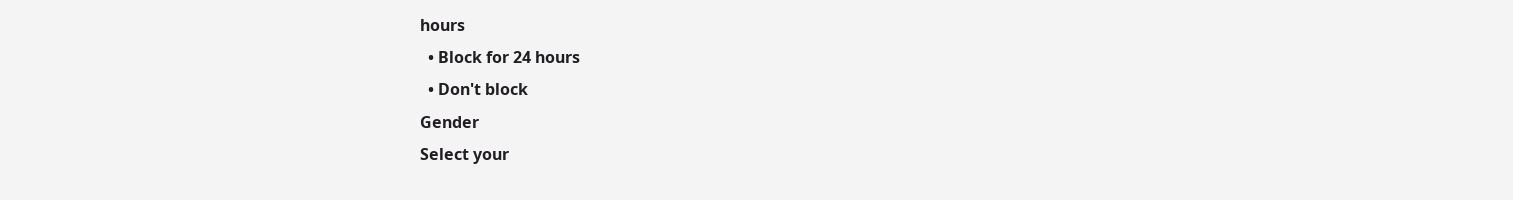hours
  • Block for 24 hours
  • Don't block
Gender
Select your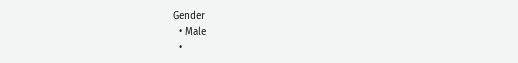Gender
  • Male
  •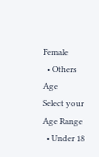Female
  • Others
Age
Select your Age Range
  • Under 18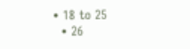• 18 to 25
  • 26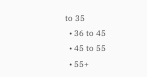to 35
  • 36 to 45
  • 45 to 55
  • 55+